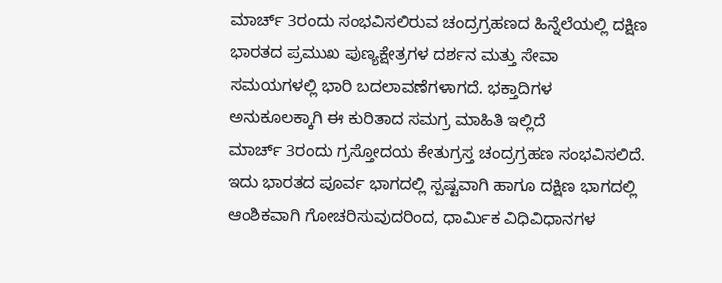ಮಾರ್ಚ್ 3ರಂದು ಸಂಭವಿಸಲಿರುವ ಚಂದ್ರಗ್ರಹಣದ ಹಿನ್ನೆಲೆಯಲ್ಲಿ ದಕ್ಷಿಣ ಭಾರತದ ಪ್ರಮುಖ ಪುಣ್ಯಕ್ಷೇತ್ರಗಳ ದರ್ಶನ ಮತ್ತು ಸೇವಾ ಸಮಯಗಳಲ್ಲಿ ಭಾರಿ ಬದಲಾವಣೆಗಳಾಗದೆ. ಭಕ್ತಾದಿಗಳ ಅನುಕೂಲಕ್ಕಾಗಿ ಈ ಕುರಿತಾದ ಸಮಗ್ರ ಮಾಹಿತಿ ಇಲ್ಲಿದೆ
ಮಾರ್ಚ್ 3ರಂದು ಗ್ರಸ್ತೋದಯ ಕೇತುಗ್ರಸ್ತ ಚಂದ್ರಗ್ರಹಣ ಸಂಭವಿಸಲಿದೆ. ಇದು ಭಾರತದ ಪೂರ್ವ ಭಾಗದಲ್ಲಿ ಸ್ಪಷ್ಟವಾಗಿ ಹಾಗೂ ದಕ್ಷಿಣ ಭಾಗದಲ್ಲಿ ಆಂಶಿಕವಾಗಿ ಗೋಚರಿಸುವುದರಿಂದ, ಧಾರ್ಮಿಕ ವಿಧಿವಿಧಾನಗಳ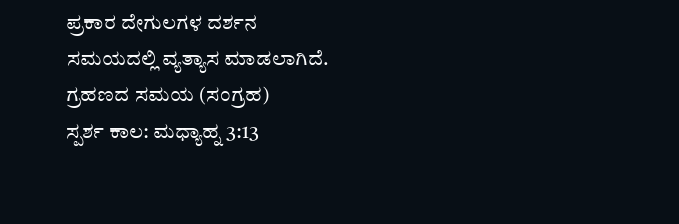ಪ್ರಕಾರ ದೇಗುಲಗಳ ದರ್ಶನ ಸಮಯದಲ್ಲಿ ವ್ಯತ್ಯಾಸ ಮಾಡಲಾಗಿದೆ.
ಗ್ರಹಣದ ಸಮಯ (ಸಂಗ್ರಹ)
ಸ್ಪರ್ಶ ಕಾಲ: ಮಧ್ಯಾಹ್ನ 3:13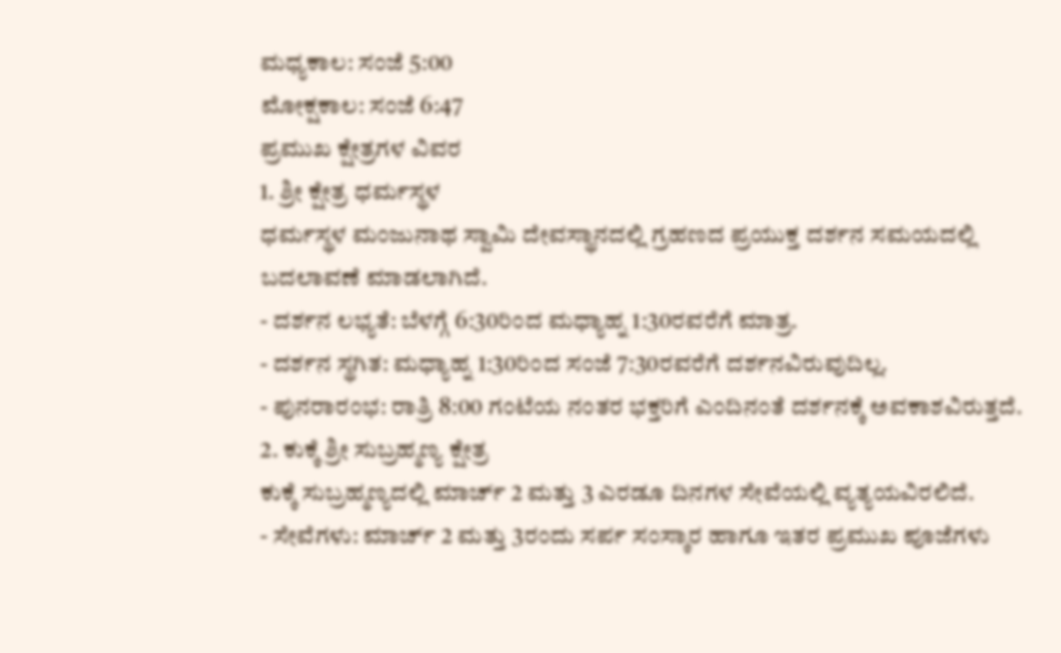ಮಧ್ಯಕಾಲ: ಸಂಜೆ 5:00
ಮೋಕ್ಷಕಾಲ: ಸಂಜೆ 6:47
ಪ್ರಮುಖ ಕ್ಷೇತ್ರಗಳ ವಿವರ
1. ಶ್ರೀ ಕ್ಷೇತ್ರ ಧರ್ಮಸ್ಥಳ
ಧರ್ಮಸ್ಥಳ ಮಂಜುನಾಥ ಸ್ವಾಮಿ ದೇವಸ್ಥಾನದಲ್ಲಿ ಗ್ರಹಣದ ಪ್ರಯುಕ್ತ ದರ್ಶನ ಸಮಯದಲ್ಲಿ ಬದಲಾವಣೆ ಮಾಡಲಾಗಿದೆ.
- ದರ್ಶನ ಲಭ್ಯತೆ: ಬೆಳಗ್ಗೆ 6:30ರಿಂದ ಮಧ್ಯಾಹ್ನ 1:30ರವರೆಗೆ ಮಾತ್ರ.
- ದರ್ಶನ ಸ್ಥಗಿತ: ಮಧ್ಯಾಹ್ನ 1:30ರಿಂದ ಸಂಜೆ 7:30ರವರೆಗೆ ದರ್ಶನವಿರುವುದಿಲ್ಲ.
- ಪುನರಾರಂಭ: ರಾತ್ರಿ 8:00 ಗಂಟೆಯ ನಂತರ ಭಕ್ತರಿಗೆ ಎಂದಿನಂತೆ ದರ್ಶನಕ್ಕೆ ಅವಕಾಶವಿರುತ್ತದೆ.
2. ಕುಕ್ಕೆ ಶ್ರೀ ಸುಬ್ರಹ್ಮಣ್ಯ ಕ್ಷೇತ್ರ
ಕುಕ್ಕೆ ಸುಬ್ರಹ್ಮಣ್ಯದಲ್ಲಿ ಮಾರ್ಚ್ 2 ಮತ್ತು 3 ಎರಡೂ ದಿನಗಳ ಸೇವೆಯಲ್ಲಿ ವ್ಯತ್ಯಯವಿರಲಿದೆ.
- ಸೇವೆಗಳು: ಮಾರ್ಚ್ 2 ಮತ್ತು 3ರಂದು ಸರ್ಪ ಸಂಸ್ಕಾರ ಹಾಗೂ ಇತರ ಪ್ರಮುಖ ಪೂಜೆಗಳು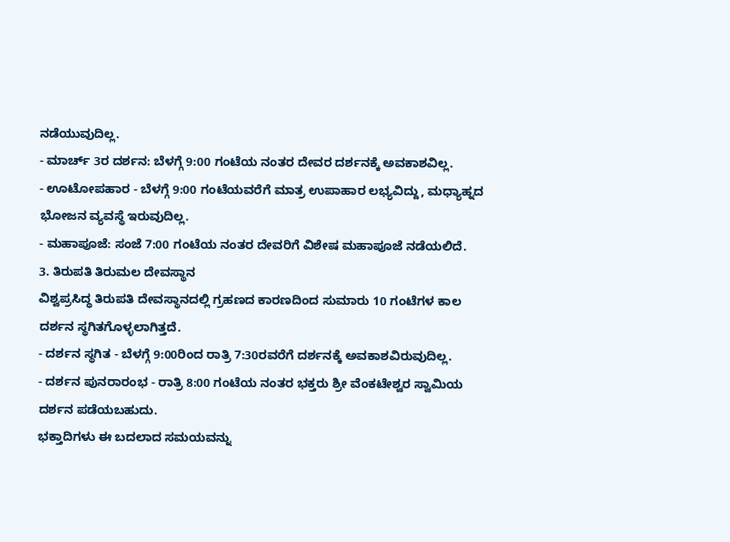ನಡೆಯುವುದಿಲ್ಲ.
- ಮಾರ್ಚ್ 3ರ ದರ್ಶನ: ಬೆಳಗ್ಗೆ 9:00 ಗಂಟೆಯ ನಂತರ ದೇವರ ದರ್ಶನಕ್ಕೆ ಅವಕಾಶವಿಲ್ಲ.
- ಊಟೋಪಹಾರ - ಬೆಳಗ್ಗೆ 9:00 ಗಂಟೆಯವರೆಗೆ ಮಾತ್ರ ಉಪಾಹಾರ ಲಭ್ಯವಿದ್ದು, ಮಧ್ಯಾಹ್ನದ ಭೋಜನ ವ್ಯವಸ್ಥೆ ಇರುವುದಿಲ್ಲ.
- ಮಹಾಪೂಜೆ: ಸಂಜೆ 7:00 ಗಂಟೆಯ ನಂತರ ದೇವರಿಗೆ ವಿಶೇಷ ಮಹಾಪೂಜೆ ನಡೆಯಲಿದೆ.
3. ತಿರುಪತಿ ತಿರುಮಲ ದೇವಸ್ಥಾನ
ವಿಶ್ವಪ್ರಸಿದ್ಧ ತಿರುಪತಿ ದೇವಸ್ಥಾನದಲ್ಲಿ ಗ್ರಹಣದ ಕಾರಣದಿಂದ ಸುಮಾರು 10 ಗಂಟೆಗಳ ಕಾಲ ದರ್ಶನ ಸ್ಥಗಿತಗೊಳ್ಳಲಾಗಿತ್ತದೆ.
- ದರ್ಶನ ಸ್ಥಗಿತ - ಬೆಳಗ್ಗೆ 9:00ರಿಂದ ರಾತ್ರಿ 7:30ರವರೆಗೆ ದರ್ಶನಕ್ಕೆ ಅವಕಾಶವಿರುವುದಿಲ್ಲ.
- ದರ್ಶನ ಪುನರಾರಂಭ - ರಾತ್ರಿ 8:00 ಗಂಟೆಯ ನಂತರ ಭಕ್ತರು ಶ್ರೀ ವೆಂಕಟೇಶ್ವರ ಸ್ವಾಮಿಯ ದರ್ಶನ ಪಡೆಯಬಹುದು.
ಭಕ್ತಾದಿಗಳು ಈ ಬದಲಾದ ಸಮಯವನ್ನು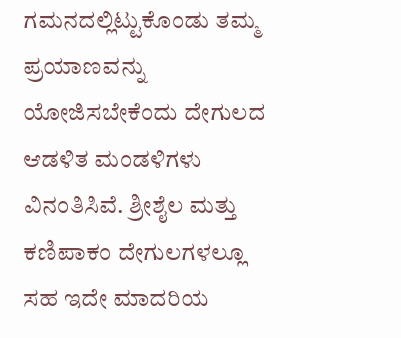ಗಮನದಲ್ಲಿಟ್ಟುಕೊಂಡು ತಮ್ಮ ಪ್ರಯಾಣವನ್ನು ಯೋಜಿಸಬೇಕೆಂದು ದೇಗುಲದ ಆಡಳಿತ ಮಂಡಳಿಗಳು ವಿನಂತಿಸಿವೆ. ಶ್ರೀಶೈಲ ಮತ್ತು ಕಣಿಪಾಕಂ ದೇಗುಲಗಳಲ್ಲೂ ಸಹ ಇದೇ ಮಾದರಿಯ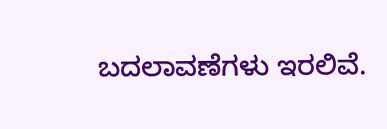ಬದಲಾವಣೆಗಳು ಇರಲಿವೆ.